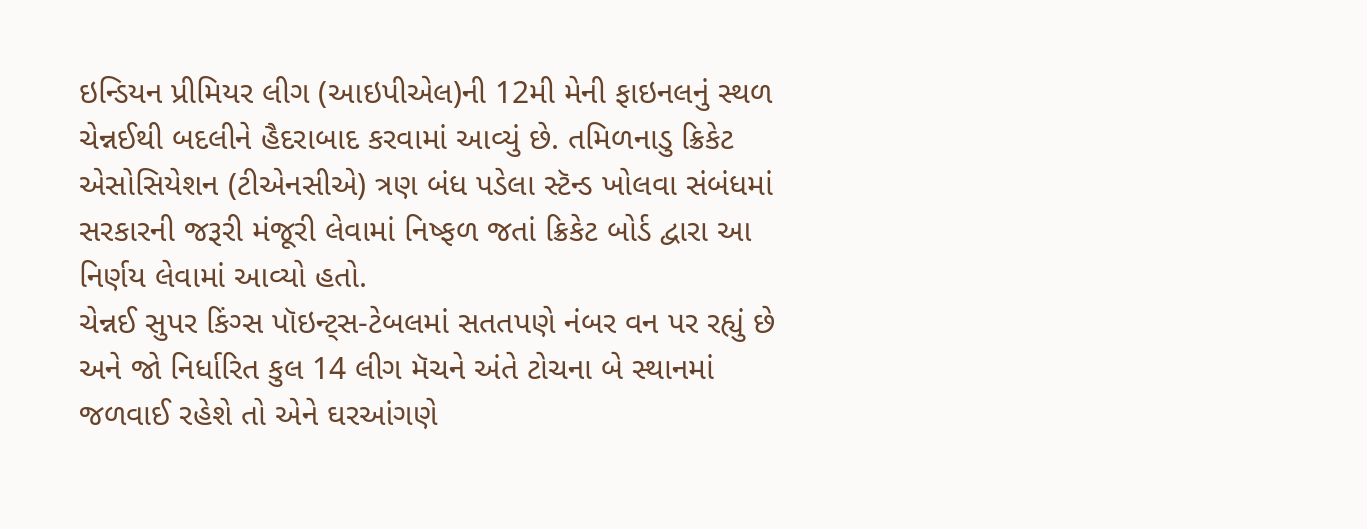ઇન્ડિયન પ્રીમિયર લીગ (આઇપીએલ)ની 12મી મેની ફાઇનલનું સ્થળ ચેન્નઈથી બદલીને હૈદરાબાદ કરવામાં આવ્યું છે. તમિળનાડુ ક્રિકેટ એસોસિયેશન (ટીએનસીએ) ત્રણ બંધ પડેલા સ્ટૅન્ડ ખોલવા સંબંધમાં સરકારની જરૂરી મંજૂરી લેવામાં નિષ્ફળ જતાં ક્રિકેટ બોર્ડ દ્વારા આ નિર્ણય લેવામાં આવ્યો હતો.
ચેન્નઈ સુપર કિંગ્સ પૉઇન્ટ્સ-ટેબલમાં સતતપણે નંબર વન પર રહ્યું છે અને જો નિર્ધારિત કુલ 14 લીગ મૅચને અંતે ટોચના બે સ્થાનમાં જળવાઈ રહેશે તો એને ઘરઆંગણે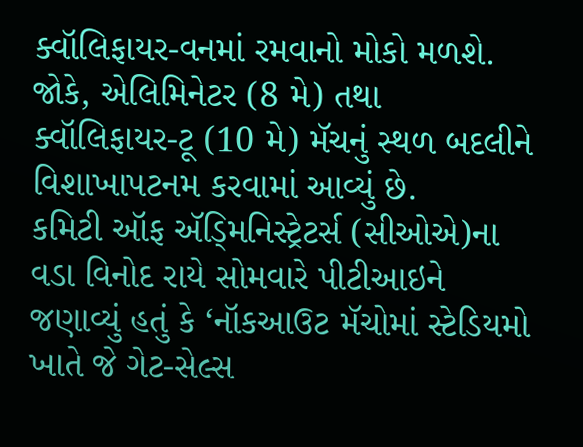ક્વૉલિફાયર-વનમાં રમવાનો મોકો મળશે. જોકે, એલિમિનેટર (8 મે) તથા ક્વૉલિફાયર-ટૂ (10 મે) મૅચનું સ્થળ બદલીને વિશાખાપટનમ કરવામાં આવ્યું છે.
કમિટી ઑફ ઍડ્મિનિસ્ટ્રેટર્સ (સીઓએ)ના વડા વિનોદ રાયે સોમવારે પીટીઆઇને જણાવ્યું હતું કે ‘નૉકઆઉટ મૅચોમાં સ્ટેડિયમો ખાતે જે ગેટ-સેલ્સ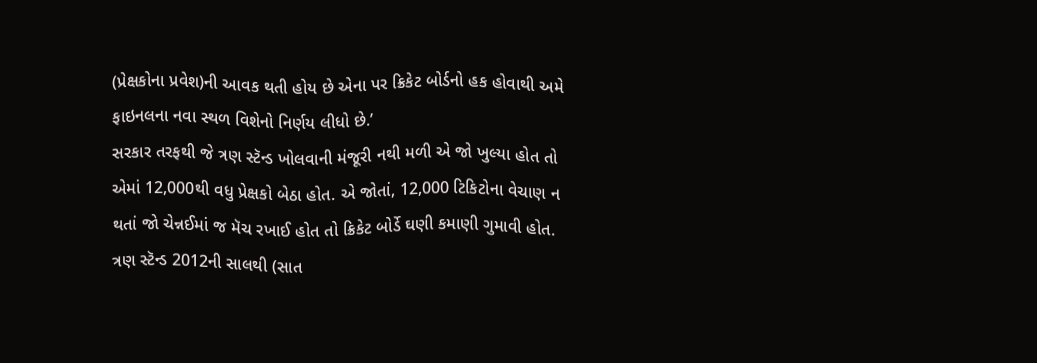(પ્રેક્ષકોના પ્રવેશ)ની આવક થતી હોય છે એના પર ક્રિકેટ બોર્ડનો હક હોવાથી અમે ફાઇનલના નવા સ્થળ વિશેનો નિર્ણય લીધો છે.’
સરકાર તરફથી જે ત્રણ સ્ટૅન્ડ ખોલવાની મંજૂરી નથી મળી એ જો ખુલ્યા હોત તો એમાં 12,000થી વધુ પ્રેક્ષકો બેઠા હોત. એ જોતાં, 12,000 ટિકિટોના વેચાણ ન થતાં જો ચેન્નઈમાં જ મૅચ રખાઈ હોત તો ક્રિકેટ બોર્ડે ઘણી કમાણી ગુમાવી હોત.
ત્રણ સ્ટૅન્ડ 2012ની સાલથી (સાત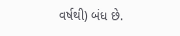વર્ષથી) બંધ છે.